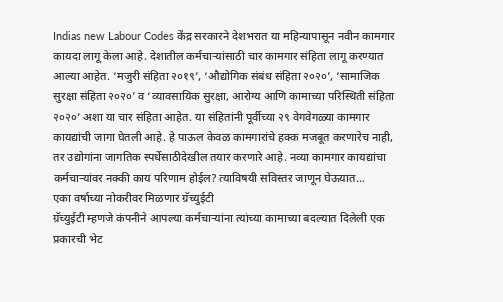Indias new Labour Codes केंद्र सरकारने देशभरात या महिन्यापासून नवीन कामगार कायदा लागू केला आहे. देशातील कर्मचाऱ्यांसाठी चार कामगार संहिता लागू करण्यात आल्या आहेत. ‘मजुरी संहिता २०१९’, ‘औद्योगिक संबंध संहिता २०२०’, ‘सामाजिक सुरक्षा संहिता २०२०’ व ‘व्यावसायिक सुरक्षा, आरोग्य आणि कामाच्या परिस्थिती संहिता २०२०’ अशा या चार संहिता आहेत. या संहितांनी पूर्वीच्या २९ वेगवेगळ्या कामगार कायद्यांची जागा घेतली आहे. हे पाऊल केवळ कामगारांचे हक्क मजबूत करणारेच नाही, तर उद्योगांना जागतिक स्पर्धेसाठीदेखील तयार करणारे आहे. नव्या कामगार कायद्यांचा कर्मचाऱ्यांवर नक्की काय परिणाम होईल? त्याविषयी सविस्तर जाणून घेऊयात…
एका वर्षाच्या नोकरीवर मिळणार ग्रॅच्युईटी
ग्रॅच्युईटी म्हणजे कंपनीने आपल्या कर्मचाऱ्यांना त्यांच्या कामाच्या बदल्यात दिलेली एक प्रकारची भेट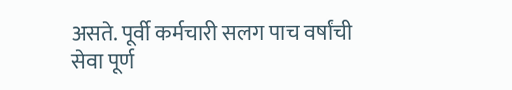असते. पूर्वी कर्मचारी सलग पाच वर्षांची सेवा पूर्ण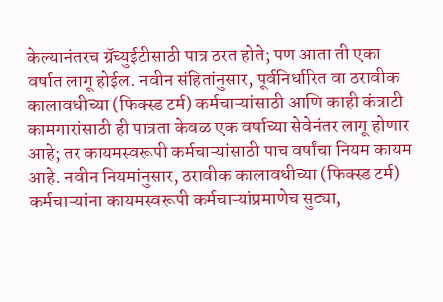केल्यानंतरच ग्रॅच्युईटीसाठी पात्र ठरत होते; पण आता ती एका वर्षात लागू होईल. नवीन संहितांनुसार, पूर्वनिर्धारित वा ठरावीक कालावधीच्या (फिक्स्ड टर्म) कर्मचाऱ्यांसाठी आणि काही कंत्राटी कामगारांसाठी ही पात्रता केवळ एक वर्षाच्या सेवेनंतर लागू होणार आहे; तर कायमस्वरूपी कर्मचाऱ्यांसाठी पाच वर्षांचा नियम कायम आहे. नवीन नियमांनुसार, ठरावीक कालावधीच्या (फिक्स्ड टर्म) कर्मचाऱ्यांना कायमस्वरूपी कर्मचाऱ्यांप्रमाणेच सुट्या,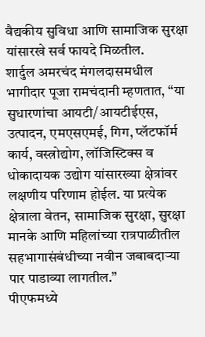वैद्यकीय सुविधा आणि सामाजिक सुरक्षा यांसारखे सर्व फायदे मिळतील.
शार्दुल अमरचंद मंगलदासमधील भागीदार पूजा रामचंदानी म्हणतात, “या सुधारणांचा आयटी/आयटीईएस, उत्पादन, एमएसएमई, गिग, प्लॅटफॉर्म कार्य, वस्त्रोद्योग, लॉजिस्टिक्स व धोकादायक उद्योग यांसारख्या क्षेत्रांवर लक्षणीय परिणाम होईल. या प्रत्येक क्षेत्राला वेतन, सामाजिक सुरक्षा, सुरक्षा मानके आणि महिलांच्या रात्रपाळीतील सहभागासंबंधीच्या नवीन जबाबदाऱ्या पार पाडाव्या लागतील.”
पीएफमध्ये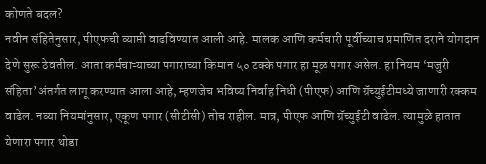कोणते बदल?
नवीन संहितेनुसार, पीएफची व्याप्ती वाढविण्यात आली आहे. मालक आणि कर्मचारी पूर्वीच्याच प्रमाणित दराने योगदान देणे सुरू ठेवतील. आता कर्मचाऱ्याच्या पगाराच्या किमान ५० टक्के पगार हा मूळ पगार असेल. हा नियम ‘मजुरी संहिता’अंतर्गत लागू करण्यात आला आहे, म्हणजेच भविष्य निर्वाह निधी (पीएफ) आणि ग्रॅच्युईटीमध्ये जाणारी रक्कम वाढेल. नव्या नियमांनुसार, एकूण पगार (सीटीसी) तोच राहील. मात्र, पीएफ आणि ग्रॅच्युईटी वाढेल. त्यामुळे हातात येणारा पगार थोडा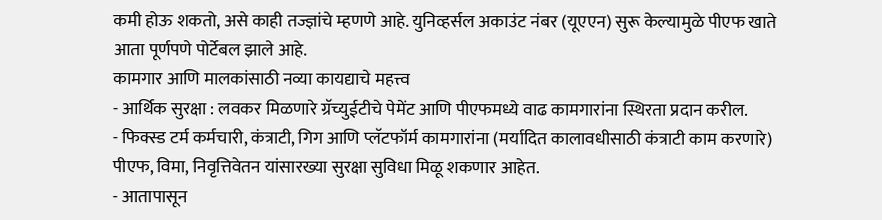कमी होऊ शकतो, असे काही तज्ज्ञांचे म्हणणे आहे. युनिव्हर्सल अकाउंट नंबर (यूएएन) सुरू केल्यामुळे पीएफ खाते आता पूर्णपणे पोर्टेबल झाले आहे.
कामगार आणि मालकांसाठी नव्या कायद्याचे महत्त्व
- आर्थिक सुरक्षा : लवकर मिळणारे ग्रॅच्युईटीचे पेमेंट आणि पीएफमध्ये वाढ कामगारांना स्थिरता प्रदान करील.
- फिक्स्ड टर्म कर्मचारी, कंत्राटी, गिग आणि प्लॅटफॉर्म कामगारांना (मर्यादित कालावधीसाठी कंत्राटी काम करणारे) पीएफ, विमा, निवृत्तिवेतन यांसारख्या सुरक्षा सुविधा मिळू शकणार आहेत.
- आतापासून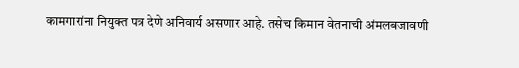कामगारांना नियुक्त पत्र देणे अनिवार्य असणार आहे. तसेच किमान वेतनाची अंमलबजावणी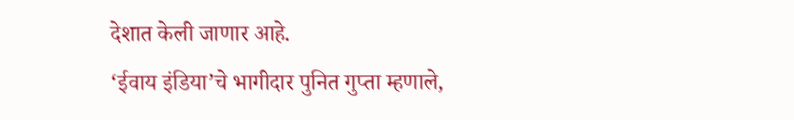देशात केली जाणार आहे.
‘ईवाय इंडिया’चे भागीदार पुनित गुप्ता म्हणाले,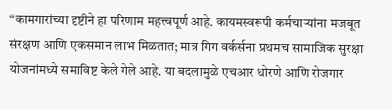“कामगारांच्या दृष्टीने हा परिणाम महत्त्वपूर्ण आहे. कायमस्वरूपी कर्मचाऱ्यांना मजबूत संरक्षण आणि एकसमान लाभ मिळतात; मात्र गिग वर्कर्सना प्रथमच सामाजिक सुरक्षा योजनांमध्ये समाविष्ट केले गेले आहे. या बदलामुळे एचआर धोरणे आणि रोजगार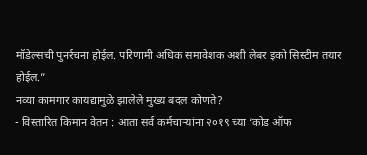मॉडेल्सची पुनर्रचना होईल. परिणामी अधिक समावेशक अशी लेबर इको सिस्टीम तयार होईल.”
नव्या कामगार कायद्यामुळे झालेले मुख्य बदल कोणते?
- विस्तारित किमान वेतन : आता सर्व कर्मचाऱ्यांना २०१९ च्या ‘कोड ऑफ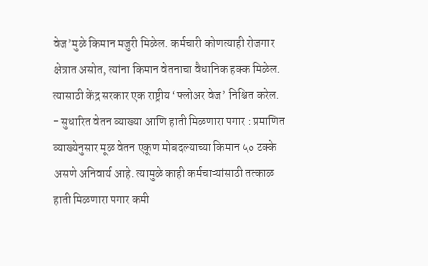वेज’मुळे किमान मजुरी मिळेल. कर्मचारी कोणत्याही रोजगार क्षेत्रात असोत, त्यांना किमान वेतनाचा वैधानिक हक्क मिळेल. त्यासाठी केंद्र सरकार एक राष्ट्रीय ‘फ्लोअर वेज’ निश्चित करेल.
- सुधारित वेतन व्याख्या आणि हाती मिळणारा पगार : प्रमाणित व्याख्येनुसार मूळ वेतन एकूण मोबदल्याच्या किमान ५० टक्के असणे अनिवार्य आहे. त्यामुळे काही कर्मचाऱ्यांसाठी तत्काळ हाती मिळणारा पगार कमी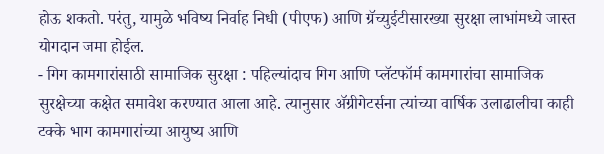होऊ शकतो. परंतु, यामुळे भविष्य निर्वाह निधी (पीएफ) आणि ग्रॅच्युईटीसारख्या सुरक्षा लाभांमध्ये जास्त योगदान जमा होईल.
- गिग कामगारांसाठी सामाजिक सुरक्षा : पहिल्यांदाच गिग आणि प्लॅटफॉर्म कामगारांचा सामाजिक सुरक्षेच्या कक्षेत समावेश करण्यात आला आहे. त्यानुसार ॲग्रीगेटर्सना त्यांच्या वार्षिक उलाढालीचा काही टक्के भाग कामगारांच्या आयुष्य आणि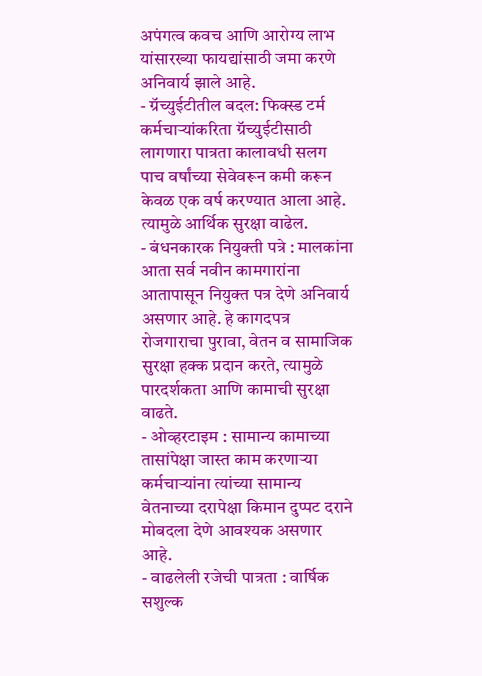अपंगत्व कवच आणि आरोग्य लाभ यांसारख्या फायद्यांसाठी जमा करणे अनिवार्य झाले आहे.
- ग्रॅच्युईटीतील बदल: फिक्स्ड टर्म कर्मचाऱ्यांकरिता ग्रॅच्युईटीसाठी लागणारा पात्रता कालावधी सलग पाच वर्षांच्या सेवेवरून कमी करून केवळ एक वर्ष करण्यात आला आहे. त्यामुळे आर्थिक सुरक्षा वाढेल.
- बंधनकारक नियुक्ती पत्रे : मालकांना आता सर्व नवीन कामगारांना आतापासून नियुक्त पत्र देणे अनिवार्य असणार आहे. हे कागदपत्र रोजगाराचा पुरावा, वेतन व सामाजिक सुरक्षा हक्क प्रदान करते, त्यामुळे पारदर्शकता आणि कामाची सुरक्षा वाढते.
- ओव्हरटाइम : सामान्य कामाच्या तासांपेक्षा जास्त काम करणाऱ्या कर्मचाऱ्यांना त्यांच्या सामान्य वेतनाच्या दरापेक्षा किमान दुप्पट दराने मोबदला देणे आवश्यक असणार आहे.
- वाढलेली रजेची पात्रता : वार्षिक सशुल्क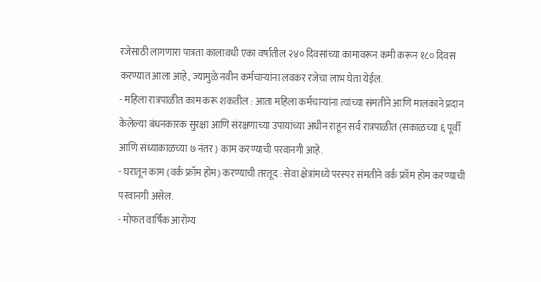रजेसाठी लागणारा पात्रता कालावधी एका वर्षातील २४० दिवसांच्या कामावरून कमी करून १८० दिवस करण्यात आला आहे, ज्यामुळे नवीन कर्मचाऱ्यांना लवकर रजेचा लाभ घेता येईल.
- महिला रात्रपाळीत काम करू शकतील : आता महिला कर्मचाऱ्यांना त्यांच्या संमतीने आणि मालकाने प्रदान केलेल्या बंधनकारक सुरक्षा आणि संरक्षणाच्या उपायांच्या अधीन राहून सर्व रात्रपाळीत (सकाळच्या ६ पूर्वी आणि संध्याकाळच्या ७ नंतर) काम करण्याची परवानगी आहे.
- घरातून काम (वर्क फ्रॉम होम) करण्याची तरतूद : सेवा क्षेत्रांमध्ये परस्पर संमतीने वर्क फ्रॉम होम करण्याची परवानगी असेल.
- मोफत वार्षिक आरोग्य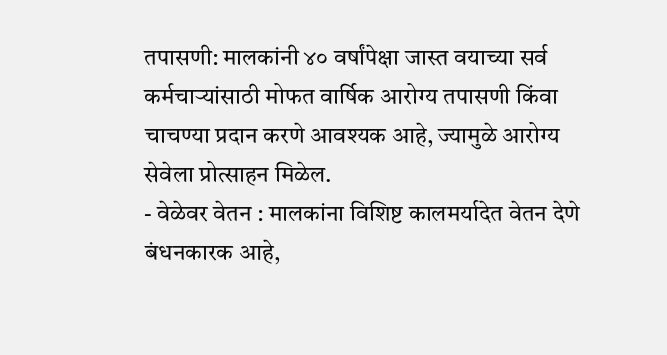तपासणी: मालकांनी ४० वर्षांपेक्षा जास्त वयाच्या सर्व कर्मचाऱ्यांसाठी मोफत वार्षिक आरोग्य तपासणी किंवा चाचण्या प्रदान करणे आवश्यक आहे, ज्यामुळे आरोग्य सेवेला प्रोत्साहन मिळेल.
- वेळेवर वेतन : मालकांना विशिष्ट कालमर्यादेत वेतन देणे बंधनकारक आहे,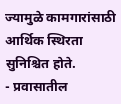ज्यामुळे कामगारांसाठी आर्थिक स्थिरता सुनिश्चित होते.
- प्रवासातील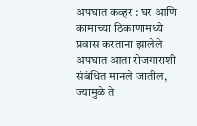अपघात कव्हर : घर आणि कामाच्या ठिकाणामध्ये प्रवास करताना झालेले अपघात आता रोजगाराशी संबंधित मानले जातील, ज्यामुळे ते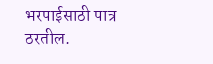भरपाईसाठी पात्र ठरतील.